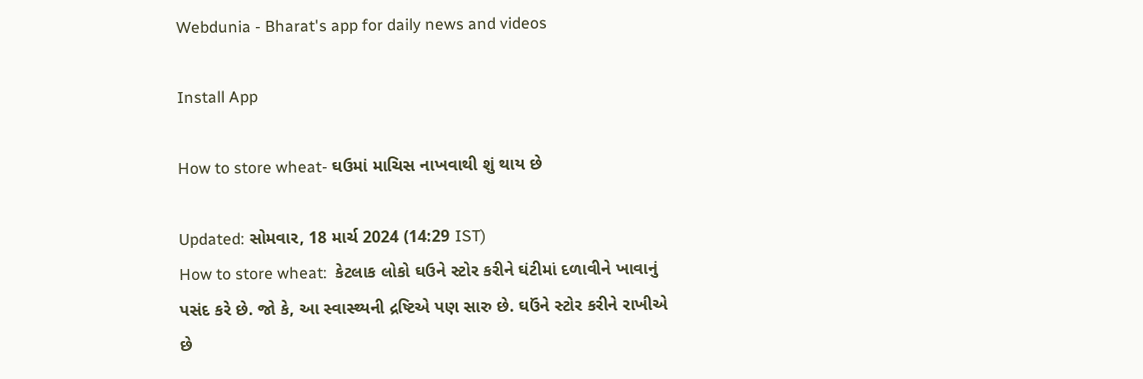Webdunia - Bharat's app for daily news and videos

Install App

How to store wheat- ઘઉમાં માચિસ નાખવાથી શું થાય છે

Updated: સોમવાર, 18 માર્ચ 2024 (14:29 IST)
How to store wheat:  કેટલાક લોકો ઘઉને સ્ટોર કરીને ઘંટીમાં દળાવીને ખાવાનું પસંદ કરે છે. જો કે, આ સ્વાસ્થ્યની દ્રષ્ટિએ પણ સારુ છે. ઘઉંને સ્ટોર કરીને રાખીએ છે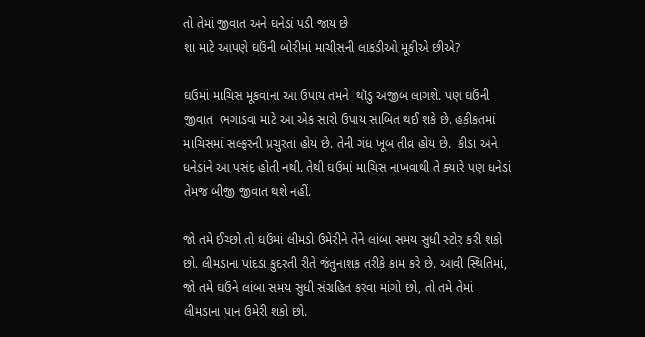તો તેમાં જીવાત અને ઘનેડાં પડી જાય છે
શા માટે આપણે ઘઉંની બોરીમાં માચીસની લાકડીઓ મૂકીએ છીએ?

ઘઉમાં માચિસ મૂકવાના આ ઉપાય તમને  થૉડુ અજીબ લાગશે. પણ ઘઉંની જીવાત  ભગાડવા માટે આ એક સારો ઉપાય સાબિત થઈ શકે છે. હકીકતમાં માચિસમાં સલ્ફરની પ્રચુરતા હોય છે. તેની ગંધ ખૂબ તીવ્ર હોય છે.  કીડા અને ધનેડાંને આ પસંદ હોતી નથી. તેથી ઘઉમાં માચિસ નાખવાથી તે ક્યારે પણ ધનેડાં તેમજ બીજી જીવાત થશે નહીં.

જો તમે ઈચ્છો તો ઘઉંમાં લીમડો ઉમેરીને તેને લાંબા સમય સુધી સ્ટોર કરી શકો છો. લીમડાના પાંદડા કુદરતી રીતે જંતુનાશક તરીકે કામ કરે છે. આવી સ્થિતિમાં, જો તમે ઘઉંને લાંબા સમય સુધી સંગ્રહિત કરવા માંગો છો, તો તમે તેમાં લીમડાના પાન ઉમેરી શકો છો.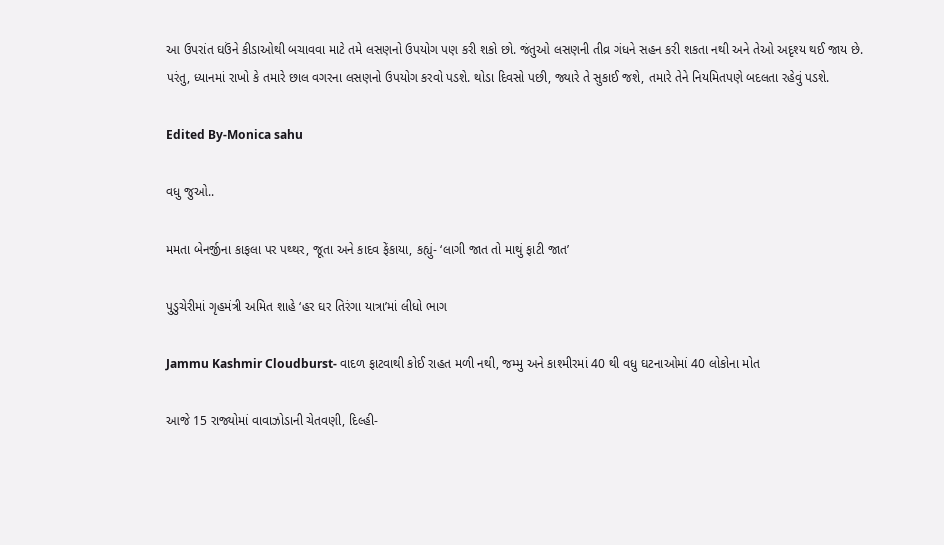આ ઉપરાંત ઘઉંને કીડાઓથી બચાવવા માટે તમે લસણનો ઉપયોગ પણ કરી શકો છો. જંતુઓ લસણની તીવ્ર ગંધને સહન કરી શકતા નથી અને તેઓ અદૃશ્ય થઈ જાય છે. પરંતુ, ધ્યાનમાં રાખો કે તમારે છાલ વગરના લસણનો ઉપયોગ કરવો પડશે. થોડા દિવસો પછી, જ્યારે તે સુકાઈ જશે, તમારે તેને નિયમિતપણે બદલતા રહેવું પડશે.

Edited By-Monica sahu

વધુ જુઓ..

મમતા બેનર્જીના કાફલા પર પથ્થર, જૂતા અને કાદવ ફેંકાયા, કહ્યું- ‘લાગી જાત તો માથું ફાટી જાત’

પુડુચેરીમાં ગૃહમંત્રી અમિત શાહે ‘હર ઘર તિરંગા યાત્રા’માં લીધો ભાગ

Jammu Kashmir Cloudburst- વાદળ ફાટવાથી કોઈ રાહત મળી નથી, જમ્મુ અને કાશ્મીરમાં 40 થી વધુ ઘટનાઓમાં 40 લોકોના મોત

આજે 15 રાજ્યોમાં વાવાઝોડાની ચેતવણી, દિલ્હી-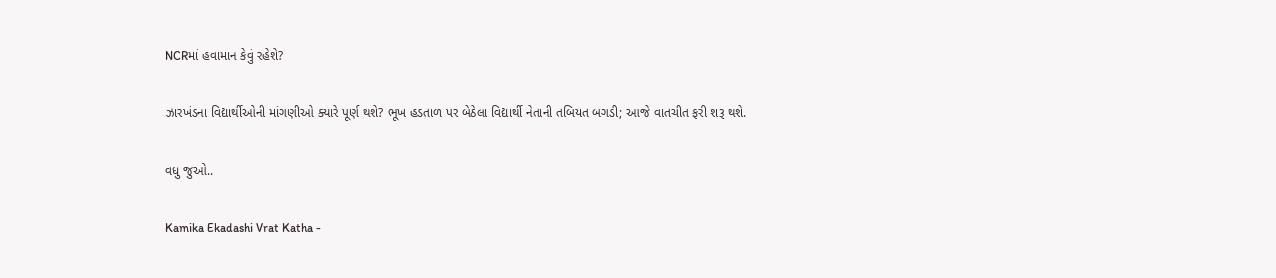NCRમાં હવામાન કેવું રહેશે?

ઝારખંડના વિદ્યાર્થીઓની માંગણીઓ ક્યારે પૂર્ણ થશે? ભૂખ હડતાળ પર બેઠેલા વિદ્યાર્થી નેતાની તબિયત બગડી; આજે વાતચીત ફરી શરૂ થશે.

વધુ જુઓ..

Kamika Ekadashi Vrat Katha -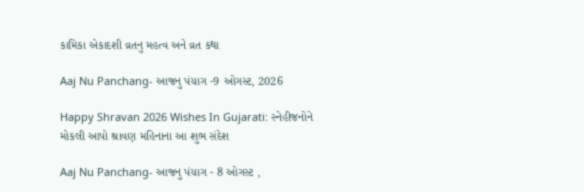કામિકા એકાદશી વ્રતનુ મહત્વ અને વ્રત કથા

Aaj Nu Panchang- આજનુ પંચાગ -9 ઓગસ્ટ, 2026

Happy Shravan 2026 Wishes In Gujarati: સ્નેહીજનોને મોકલી આપો શ્રાવણ મહિનાના આ શુભ સંદેશ

Aaj Nu Panchang- આજનુ પંચાગ - 8 ઓગસ્ટ ,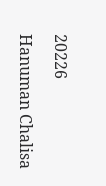20226

Hanuman Chalisa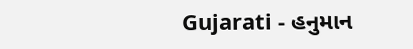Gujarati - હનુમાન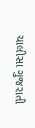ચાલીસા ગુજરાતી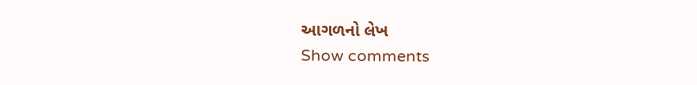આગળનો લેખ
Show comments